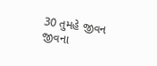30 તુમહે જીવન જીવના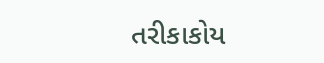તરીકાકોય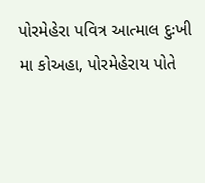પોરમેહેરા પવિત્ર આત્માલ દુઃખી મા કોઅહા, પોરમેહેરાય પોતે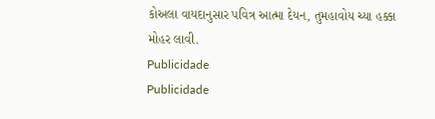કોઅલા વાયદાનુસાર પવિત્ર આત્મા દેયન, તુમહાવોય ચ્યા હક્કા મોહર લાવી.
Publicidade
Publicidade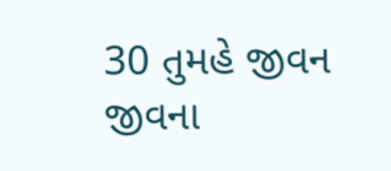30 તુમહે જીવન જીવના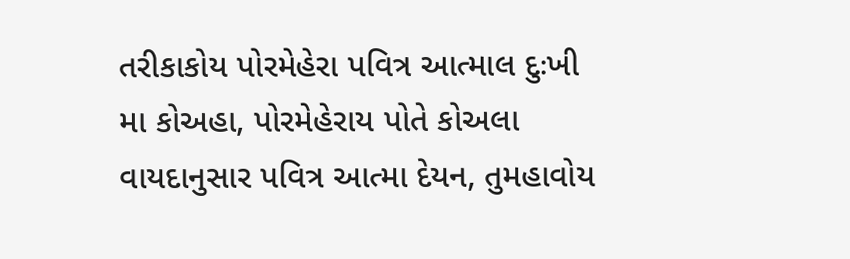તરીકાકોય પોરમેહેરા પવિત્ર આત્માલ દુઃખી મા કોઅહા, પોરમેહેરાય પોતે કોઅલા વાયદાનુસાર પવિત્ર આત્મા દેયન, તુમહાવોય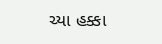ચ્યા હક્કા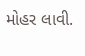મોહર લાવી.